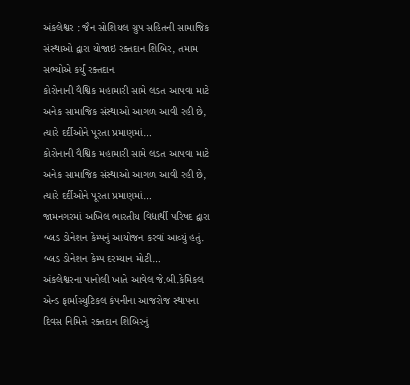અંકલેશ્વર : જૈન સોશિયલ ગ્રુપ સહિતની સામાજિક સંસ્થાઓ દ્વારા યોજાઇ રક્તદાન શિબિર, તમામ સભ્યોએ કર્યું રક્તદાન
કોરોનાની વૈશ્વિક મહામારી સામે લડત આપવા માટે અનેક સામાજિક સંસ્થાઓ આગળ આવી રહી છે, ત્યારે દર્દીઓને પૂરતા પ્રમાણમાં…
કોરોનાની વૈશ્વિક મહામારી સામે લડત આપવા માટે અનેક સામાજિક સંસ્થાઓ આગળ આવી રહી છે, ત્યારે દર્દીઓને પૂરતા પ્રમાણમાં…
જામનગરમાં અખિલ ભારતીય વિદ્યાર્થી પરિષદ દ્વારા બ્લડ ડોનેશન કેમ્પનું આયોજન કરવાં આવ્યું હતું. બ્લડ ડોનેશન કેમ્પ દરમ્યાન મોટી…
અંકલેશ્વરના પાનોલી ખાતે આવેલ જે.બી.કેમિકલ એન્ડ ફાર્માસ્યુટિકલ કંપનીના આજરોજ સ્થાપના દિવસ નિમિત્તે રક્તદાન શિબિરનું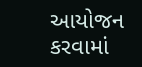આયોજન કરવામાં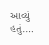આવ્યું હતું.…